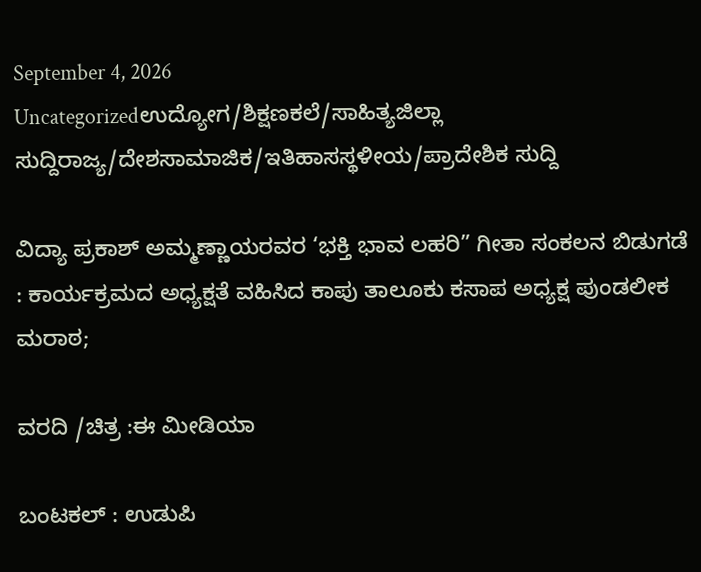September 4, 2026
Uncategorizedಉದ್ಯೋಗ/ಶಿಕ್ಷಣಕಲೆ/ಸಾಹಿತ್ಯಜಿಲ್ಲಾ ಸುದ್ದಿರಾಜ್ಯ/ದೇಶಸಾಮಾಜಿಕ/ಇತಿಹಾಸಸ್ಥಳೀಯ/ಪ್ರಾದೇಶಿಕ ಸುದ್ದಿ

ವಿದ್ಯಾ ಪ್ರಕಾಶ್‌ ಅಮ್ಮಣ್ಣಾಯರವರ ‘ಭಕ್ತಿ ಭಾವ ಲಹರಿ” ಗೀತಾ ಸಂಕಲನ ಬಿಡುಗಡೆ : ಕಾರ್ಯಕ್ರಮದ ಅಧ್ಯಕ್ಷತೆ ವಹಿಸಿದ ಕಾಪು ತಾಲೂಕು ಕಸಾಪ ಅಧ್ಯಕ್ಷ ಪುಂಡಲೀಕ ಮರಾಠ;

ವರದಿ /ಚಿತ್ರ :ಈ ಮೀಡಿಯಾ

ಬಂಟಕಲ್ : ಉಡುಪಿ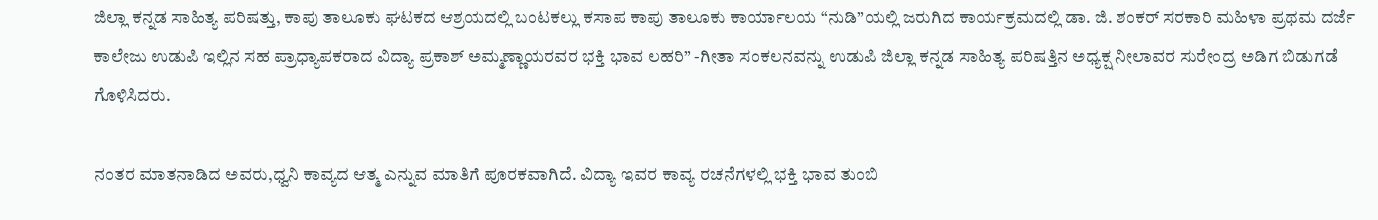ಜಿಲ್ಲಾ ಕನ್ನಡ ಸಾಹಿತ್ಯ ಪರಿಷತ್ತು, ಕಾಪು ತಾಲೂಕು ಘಟಕದ ಆಶ್ರಯದಲ್ಲಿ ಬಂಟಕಲ್ಲು ಕಸಾಪ ಕಾಪು ತಾಲೂಕು ಕಾರ್ಯಾಲಯ “ನುಡಿ”ಯಲ್ಲಿ ಜರುಗಿದ ಕಾರ್ಯಕ್ರಮದಲ್ಲಿ ಡಾ. ಜಿ. ಶಂಕರ್ ಸರಕಾರಿ ಮಹಿಳಾ ಪ್ರಥಮ ದರ್ಜೆ ಕಾಲೇಜು ಉಡುಪಿ ಇಲ್ಲಿನ ಸಹ ಪ್ರಾಧ್ಯಾಪಕರಾದ ವಿದ್ಯಾ ಪ್ರಕಾಶ್ ಅಮ್ಮಣ್ಣಾಯರವರ ಭಕ್ತಿ ಭಾವ ಲಹರಿ” -ಗೀತಾ ಸಂಕಲನವನ್ನು ಉಡುಪಿ ಜಿಲ್ಲಾ ಕನ್ನಡ ಸಾಹಿತ್ಯ ಪರಿಷತ್ತಿನ ಅಧ್ಯಕ್ಷ ನೀಲಾವರ ಸುರೇಂದ್ರ ಅಡಿಗ ಬಿಡುಗಡೆ ಗೊಳಿಸಿದರು.

ನಂತರ ಮಾತನಾಡಿದ ಅವರು,ಧ್ವನಿ ಕಾವ್ಯದ ಆತ್ಮ ಎನ್ನುವ ಮಾತಿಗೆ ಪೂರಕವಾಗಿದೆ. ವಿದ್ಯಾ ಇವರ ಕಾವ್ಯ ರಚನೆಗಳಲ್ಲಿ ಭಕ್ತಿ ಭಾವ ತುಂಬಿ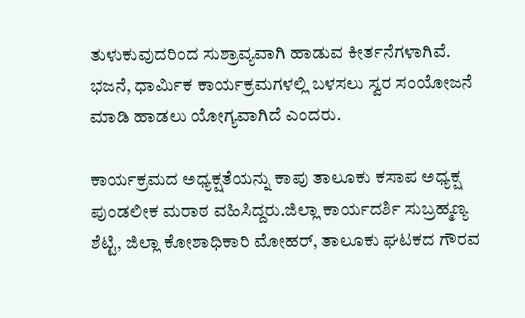ತುಳುಕುವುದರಿಂದ ಸುಶ್ರಾವ್ಯವಾಗಿ ಹಾಡುವ ಕೀರ್ತನೆಗಳಾಗಿವೆ. ಭಜನೆ, ಧಾರ್ಮಿಕ ಕಾರ್ಯಕ್ರಮಗಳಲ್ಲಿ ಬಳಸಲು ಸ್ವರ ಸಂಯೋಜನೆ ಮಾಡಿ ಹಾಡಲು ಯೋಗ್ಯವಾಗಿದೆ ಎಂದರು.

ಕಾರ್ಯಕ್ರಮದ ಅಧ್ಯಕ್ಷತೆಯನ್ನು ಕಾಪು ತಾಲೂಕು ಕಸಾಪ ಅಧ್ಯಕ್ಷ ಪುಂಡಲೀಕ ಮರಾಠ ವಹಿಸಿದ್ದರು.ಜಿಲ್ಲಾ ಕಾರ್ಯದರ್ಶಿ ಸುಬ್ರಹ್ಮಣ್ಯ ಶೆಟ್ಟಿ, ಜಿಲ್ಲಾ ಕೋಶಾಧಿಕಾರಿ ಮೋಹ‌ರ್, ತಾಲೂಕು ಘಟಕದ ಗೌರವ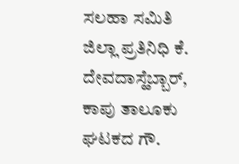ಸಲಹಾ ಸಮಿತಿ ಜಿಲ್ಲಾ ಪ್ರತಿನಿಧಿ ಕೆ. ದೇವದಾಸ್ಹೆಬ್ಬಾರ್, ಕಾಪು ತಾಲೂಕು ಘಟಕದ ಗೌ.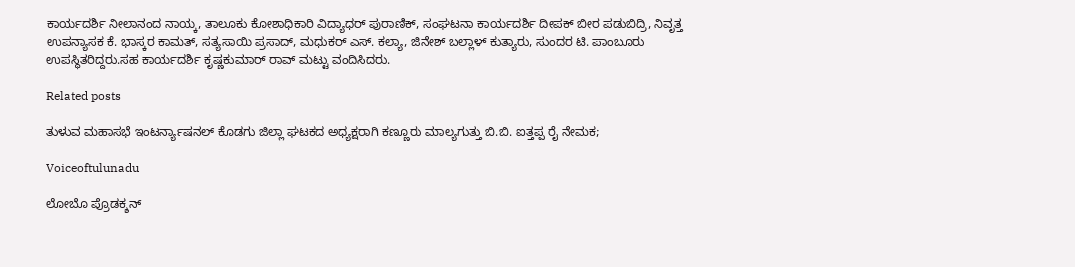ಕಾರ್ಯದರ್ಶಿ ನೀಲಾನಂದ ನಾಯ್ಕ, ತಾಲೂಕು ಕೋಶಾಧಿಕಾರಿ ವಿದ್ಯಾಧರ್ ಪುರಾಣಿಕ್, ಸಂಘಟನಾ ಕಾರ್ಯದರ್ಶಿ ದೀಪಕ್ ಬೀರ ಪಡುಬಿದ್ರಿ, ನಿವೃತ್ತ ಉಪನ್ಯಾಸಕ ಕೆ. ಭಾಸ್ಕರ ಕಾಮತ್, ಸತ್ಯಸಾಯಿ ಪ್ರಸಾದ್, ಮಧುಕರ್ ಎಸ್. ಕಲ್ಯಾ, ಜಿನೇಶ್ ಬಲ್ಲಾಳ್ ಕುತ್ಯಾರು, ಸುಂದರ ಟಿ. ಪಾಂಬೂರು ಉಪಸ್ಥಿತರಿದ್ದರು.ಸಹ ಕಾರ್ಯದರ್ಶಿ ಕೃಷ್ಣಕುಮಾರ್ ರಾವ್ ಮಟ್ಟು ವಂದಿಸಿದರು.

Related posts

ತುಳುವ ಮಹಾಸಭೆ ಇಂಟರ್ನ್ಯಾಷನಲ್ ಕೊಡಗು ಜಿಲ್ಲಾ ಘಟಕದ ಅಧ್ಯಕ್ಷರಾಗಿ ಕಣ್ಣೂರು ಮಾಲ್ಯಗುತ್ತು ಬಿ.ಬಿ. ಐತ್ತಪ್ಪ ರೈ ನೇಮಕ;

Voiceoftulunadu

ಲೋಬೊ ಪ್ರೊಡಕ್ಶನ್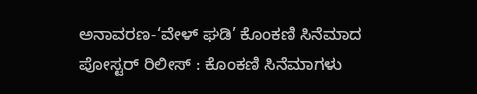ಅನಾವರಣ-‘ವೇಳ್ ಘಡಿ’ ಕೊಂಕಣಿ ಸಿನೆಮಾದ ಪೋಸ್ಟರ್ ರಿಲೀಸ್ : ಕೊಂಕಣಿ ಸಿನೆಮಾಗಳು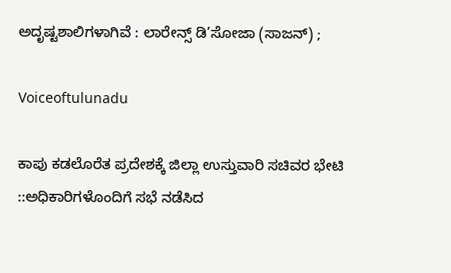ಅದೃಷ್ಟಶಾಲಿಗಳಾಗಿವೆ : ಲಾರೇನ್ಸ್ ಡಿ’ಸೋಜಾ (ಸಾಜನ್) ;

Voiceoftulunadu

ಕಾಪು ಕಡಲೊರೆತ ಪ್ರದೇಶಕ್ಕೆ ಜಿಲ್ಲಾ ಉಸ್ತುವಾರಿ ಸಚಿವರ ಭೇಟಿ ::ಅಧಿಕಾರಿಗಳೊಂದಿಗೆ ಸಭೆ ನಡೆಸಿದ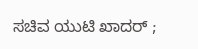ಸಚಿವ ಯುಟಿ ಖಾದ‌ರ್ ;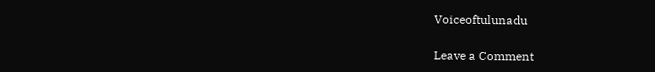Voiceoftulunadu

Leave a Comment